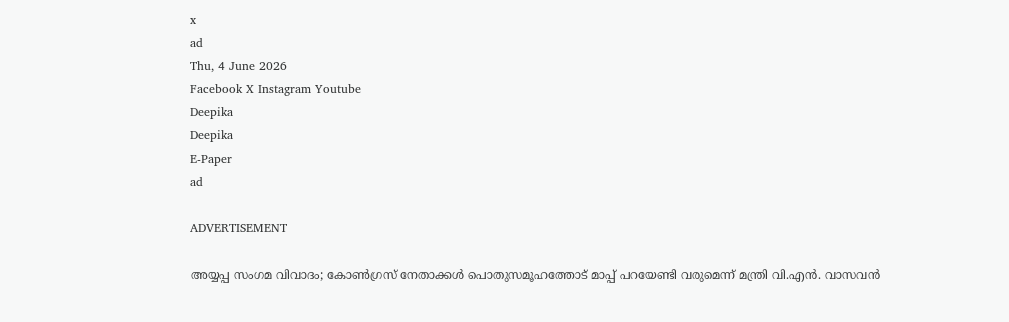x
ad
Thu, 4 June 2026
Facebook X Instagram Youtube
Deepika
Deepika
E-Paper
ad

ADVERTISEMENT

അയ്യപ്പ സംഗമ വിവാദം; കോൺഗ്രസ് നേതാക്കൾ പൊതുസമൂഹത്തോട് മാപ്പ് പറയേണ്ടി വരുമെന്ന് മന്ത്രി വി.എൻ. വാസവൻ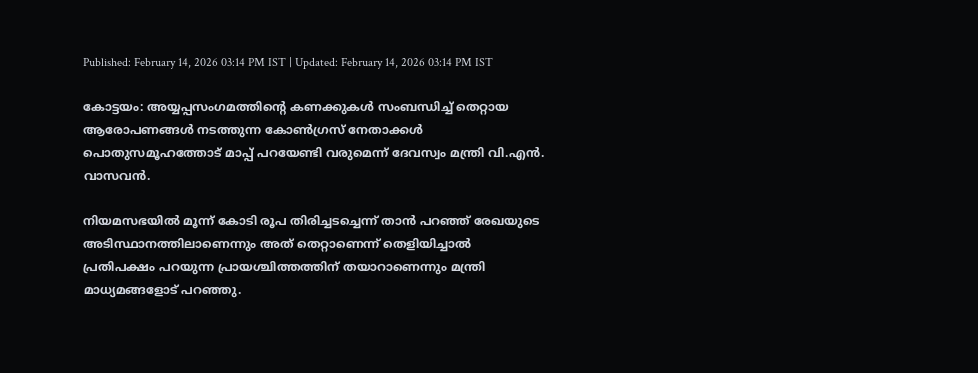Published: February 14, 2026 03:14 PM IST | Updated: February 14, 2026 03:14 PM IST

കോട്ടയം: അയ്യപ്പസംഗമത്തിന്‍റെ കണക്കുകള്‍ സംബന്ധിച്ച് തെറ്റായ ആരോപണങ്ങള്‍ നടത്തുന്ന കോൺഗ്രസ് നേതാക്കൾ പൊതുസമൂഹത്തോട് മാപ്പ് പറയേണ്ടി വരുമെന്ന് ദേവസ്വം മന്ത്രി വി.എൻ. വാസവൻ.

നിയമസഭയില്‍ മൂന്ന് കോടി രൂപ തിരിച്ചടച്ചെന്ന് താന്‍ പറഞ്ഞ് രേഖയുടെ അടിസ്ഥാനത്തിലാണെന്നും അത് തെറ്റാണെന്ന് തെളിയിച്ചാല്‍ പ്രതിപക്ഷം പറയുന്ന പ്രായശ്ചിത്തത്തിന് തയാറാണെന്നും മന്ത്രി മാധ്യമങ്ങളോട് പറഞ്ഞു.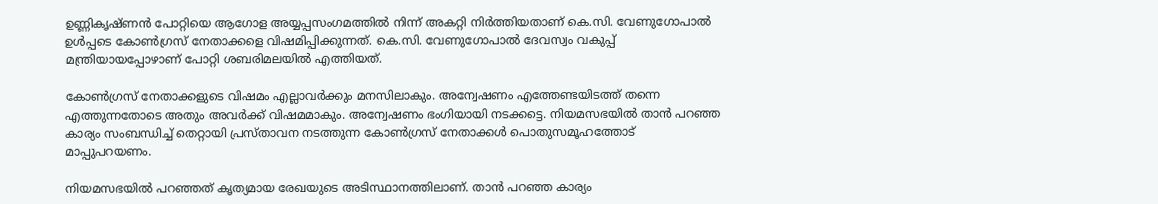ഉണ്ണികൃഷ്ണന്‍ പോറ്റിയെ ആഗോള അയ്യപ്പസംഗമത്തില്‍ നിന്ന് അകറ്റി നിര്‍ത്തിയതാണ് കെ.സി. വേണുഗോപാല്‍ ഉള്‍പ്പടെ കോണ്‍ഗ്രസ് നേതാക്കളെ വിഷമിപ്പിക്കുന്നത്. കെ.സി. വേണുഗോപാല്‍ ദേവസ്വം വകുപ്പ് മന്ത്രിയായപ്പോഴാണ് പോറ്റി ശബരിമലയില്‍ എത്തിയത്.

കോണ്‍ഗ്രസ് നേതാക്കളുടെ വിഷമം എല്ലാവര്‍ക്കും മനസിലാകും. അന്വേഷണം എത്തേണ്ടയിടത്ത് തന്നെ എത്തുന്നതോടെ അതും അവര്‍ക്ക് വിഷമമാകും. അന്വേഷണം ഭംഗിയായി നടക്കട്ടെ. നിയമസഭയില്‍ താന്‍ പറഞ്ഞ കാര്യം സംബന്ധിച്ച് തെറ്റായി പ്രസ്താവന നടത്തുന്ന കോണ്‍ഗ്രസ് നേതാക്കള്‍ പൊതുസമൂഹത്തോട് മാപ്പുപറയണം.

നിയമസഭയില്‍ പറഞ്ഞത് കൃത്യമായ രേഖയുടെ അടിസ്ഥാനത്തിലാണ്. താന്‍ പറഞ്ഞ കാര്യം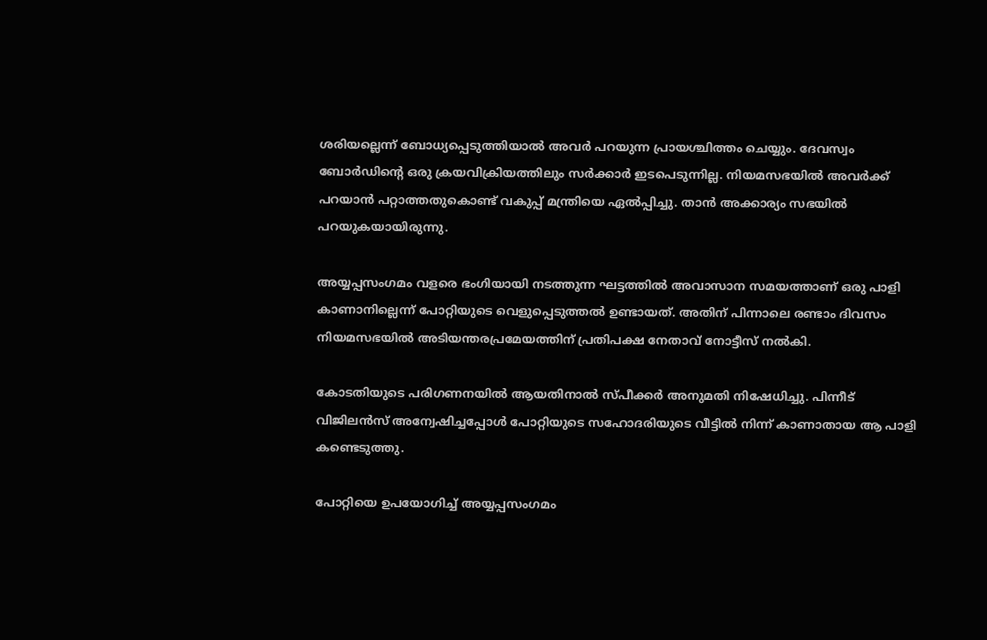ശരിയല്ലെന്ന് ബോധ്യപ്പെടുത്തിയാല്‍ അവര്‍ പറയുന്ന പ്രായശ്ചിത്തം ചെയ്യും. ദേവസ്വം ബോര്‍ഡിന്‍റെ ഒരു ക്രയവിക്രിയത്തിലും സര്‍ക്കാര്‍ ഇടപെടുന്നില്ല. നിയമസഭയില്‍ അവര്‍ക്ക് പറയാന്‍ പറ്റാത്തതുകൊണ്ട് വകുപ്പ് മന്ത്രിയെ ഏല്‍പ്പിച്ചു. താന്‍ അക്കാര്യം സഭയില്‍ പറയുകയായിരുന്നു.

അയ്യപ്പസംഗമം വളരെ ഭംഗിയായി നടത്തുന്ന ഘട്ടത്തില്‍ അവാസാന സമയത്താണ് ഒരു പാളി കാണാനില്ലെന്ന് പോറ്റിയുടെ വെളുപ്പെടുത്തല്‍ ഉണ്ടായത്. അതിന് പിന്നാലെ രണ്ടാം ദിവസം നിയമസഭയില്‍ അടിയന്തരപ്രമേയത്തിന് പ്രതിപക്ഷ നേതാവ് നോട്ടീസ് നല്‍കി.

കോടതിയുടെ പരിഗണനയില്‍ ആയതിനാല്‍ സ്പീക്കര്‍ അനുമതി നിഷേധിച്ചു. പിന്നീട് വിജിലന്‍സ് അന്വേഷിച്ചപ്പോള്‍ പോറ്റിയുടെ സഹോദരിയുടെ വീട്ടില്‍ നിന്ന് കാണാതായ ആ പാളി കണ്ടെടുത്തു.

പോറ്റിയെ ഉപയോഗിച്ച് അയ്യപ്പസംഗമം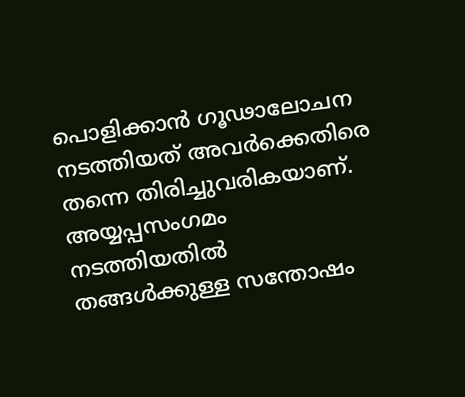പൊളിക്കാന്‍ ഗൂഢാലോചന നടത്തിയത് അവര്‍ക്കെതിരെ തന്നെ തിരിച്ചുവരികയാണ്. അയ്യപ്പസംഗമം നടത്തിയതിൽ തങ്ങള്‍ക്കുള്ള സന്തോഷം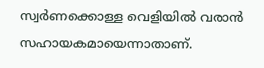സ്വര്‍ണക്കൊള്ള വെളിയില്‍ വരാന്‍ സഹായകമായെന്നാതാണ്.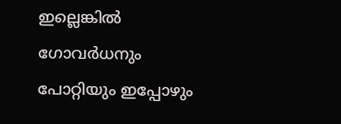ഇല്ലെങ്കില്‍ ഗോവര്‍ധനും പോറ്റിയും ഇപ്പോഴും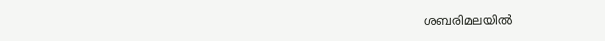ശബരിമലയില്‍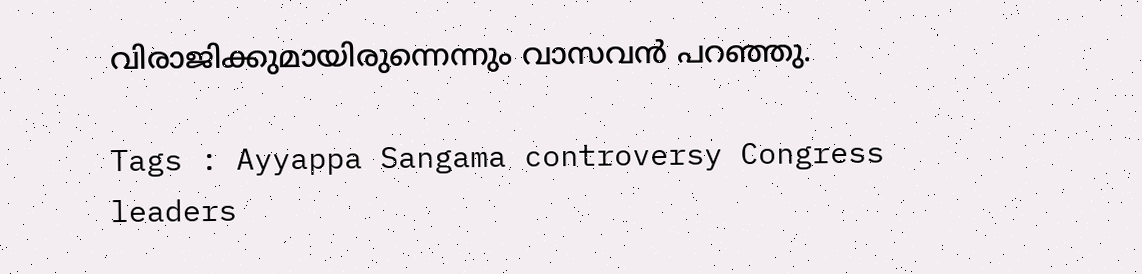വിരാജിക്കുമായിരുന്നെന്നും വാസവന്‍ പറഞ്ഞു.

Tags : Ayyappa Sangama controversy Congress leaders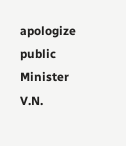apologize public Minister V.N.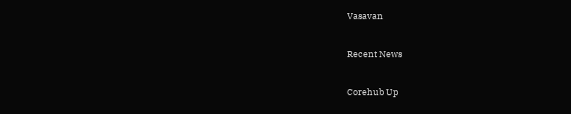Vasavan

Recent News

Corehub Up